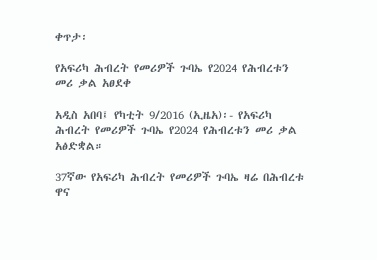ቀጥታ፡

የአፍሪካ ሕብረት የመሪዎች ጉባኤ የ2024 የሕብረቱን መሪ ቃል አፀደቀ

አዲስ አበባ፤ የካቲት 9/2016 (ኢዜአ)፡- የአፍሪካ ሕብረት የመሪዎች ጉባኤ የ2024 የሕብረቱን መሪ ቃል አፅድቋል።

37ኛው የአፍሪካ ሕብረት የመሪዎች ጉባኤ ዛሬ በሕብረቱ ዋና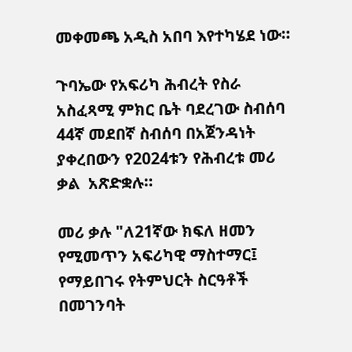መቀመጫ አዲስ አበባ እየተካሄደ ነው።

ጉባኤው የአፍሪካ ሕብረት የስራ አስፈጻሚ ምክር ቤት ባደረገው ስብሰባ 44ኛ መደበኛ ስብሰባ በአጀንዳነት ያቀረበውን የ2024ቱን የሕብረቱ መሪ ቃል  አጽድቋሉ።

መሪ ቃሉ "ለ21ኛው ክፍለ ዘመን የሚመጥን አፍሪካዊ ማስተማር፤ የማይበገሩ የትምህርት ስርዓቶች በመገንባት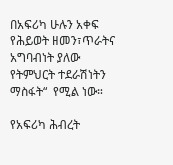በአፍሪካ ሁሉን አቀፍ የሕይወት ዘመን፣ጥራትና አግባብነት ያለው የትምህርት ተደራሽነትን ማስፋት“  የሚል ነው።

የአፍሪካ ሕብረት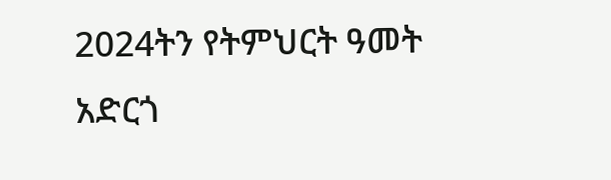2024ትን የትምህርት ዓመት አድርጎ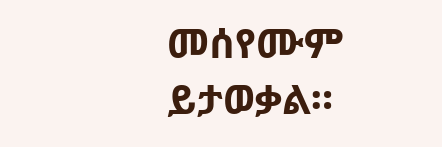መሰየሙም ይታወቃል።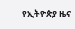የኢትዮጵያ ዜና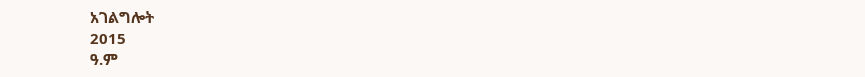አገልግሎት
2015
ዓ.ም